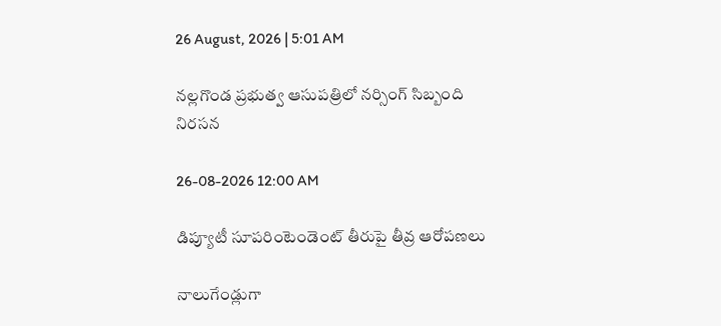26 August, 2026 | 5:01 AM

నల్లగొండ ప్రభుత్వ ఆసుపత్రిలో నర్సింగ్ సిబ్బంది నిరసన

26-08-2026 12:00 AM

డిప్యూటీ సూపరింటెండెంట్ తీరుపై తీవ్ర ఆరోపణలు

నాలుగేండ్లుగా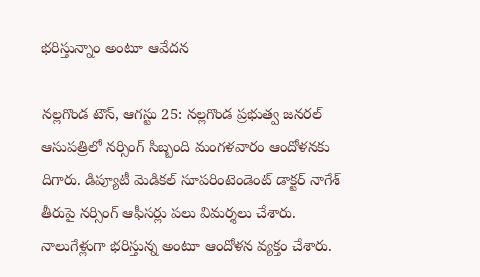భరిస్తున్నాం అంటూ ఆవేదన

నల్లగొండ టౌన్, ఆగస్టు 25: నల్లగొండ ప్రభుత్వ జనరల్ ఆసుపత్రిలో నర్సింగ్ సిబ్బంది మంగళవారం ఆందోళనకు దిగారు. డిప్యూటీ మెడికల్ సూపరింటెండెంట్ డాక్టర్ నాగేశ్ తీరుపై నర్సింగ్ ఆఫీసర్లు పలు విమర్శలు చేశారు. నాలుగేళ్లుగా భరిస్తున్న అంటూ ఆందోళన వ్యక్తం చేశారు.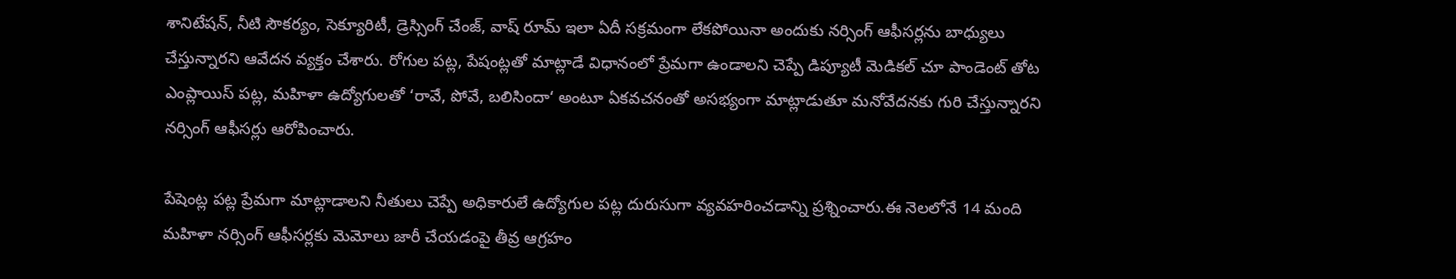శానిటేషన్, నీటి సౌకర్యం, సెక్యూరిటీ, డ్రెస్సింగ్ చేంజ్, వాష్ రూమ్ ఇలా ఏదీ సక్రమంగా లేకపోయినా అందుకు నర్సింగ్ ఆఫీసర్లను బాధ్యులు చేస్తున్నారని ఆవేదన వ్యక్తం చేశారు. రోగుల పట్ల, పేషంట్లతో మాట్లాడే విధానంలో ప్రేమగా ఉండాలని చెప్పే డిప్యూటీ మెడికల్ చూ పాండెంట్ తోట ఎంప్లాయిస్ పట్ల, మహిళా ఉద్యోగులతో ‘రావే, పోవే, బలిసిందా‘ అంటూ ఏకవచనంతో అసభ్యంగా మాట్లాడుతూ మనోవేదనకు గురి చేస్తున్నారని నర్సింగ్ ఆఫీసర్లు ఆరోపించారు.

పేషెంట్ల పట్ల ప్రేమగా మాట్లాడాలని నీతులు చెప్పే అధికారులే ఉద్యోగుల పట్ల దురుసుగా వ్యవహరించడాన్ని ప్రశ్నించారు.ఈ నెలలోనే 14 మంది మహిళా నర్సింగ్ ఆఫీసర్లకు మెమోలు జారీ చేయడంపై తీవ్ర ఆగ్రహం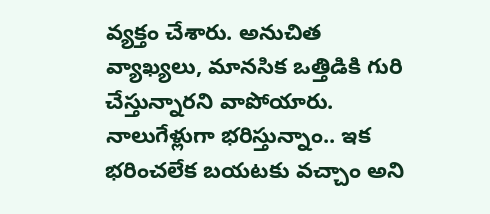వ్యక్తం చేశారు. అనుచిత వ్యాఖ్యలు, మానసిక ఒత్తిడికి గురి చేస్తున్నారని వాపోయారు. నాలుగేళ్లుగా భరిస్తున్నాం.. ఇక భరించలేక బయటకు వచ్చాం అని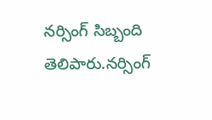నర్సింగ్ సిబ్బంది తెలిపారు.నర్సింగ్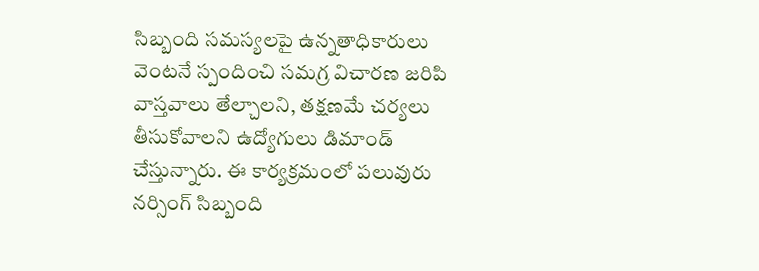సిబ్బంది సమస్యలపై ఉన్నతాధికారులు వెంటనే స్పందించి సమగ్ర విచారణ జరిపి వాస్తవాలు తేల్చాలని, తక్షణమే చర్యలు తీసుకోవాలని ఉద్యోగులు డిమాండ్ చేస్తున్నారు. ఈ కార్యక్రమంలో పలువురు నర్సింగ్ సిబ్బంది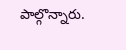పాల్గొన్నారు.